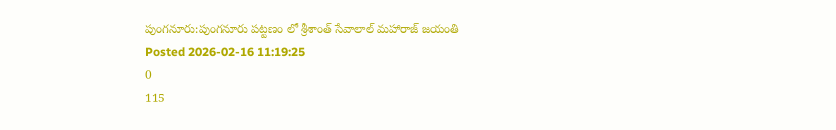పుంగనూరు:పుంగనూరు పట్టణం లో శ్రీశాంత్ సేవాలాల్ మహారాజ్ జయంతి
Posted 2026-02-16 11:19:25
0
115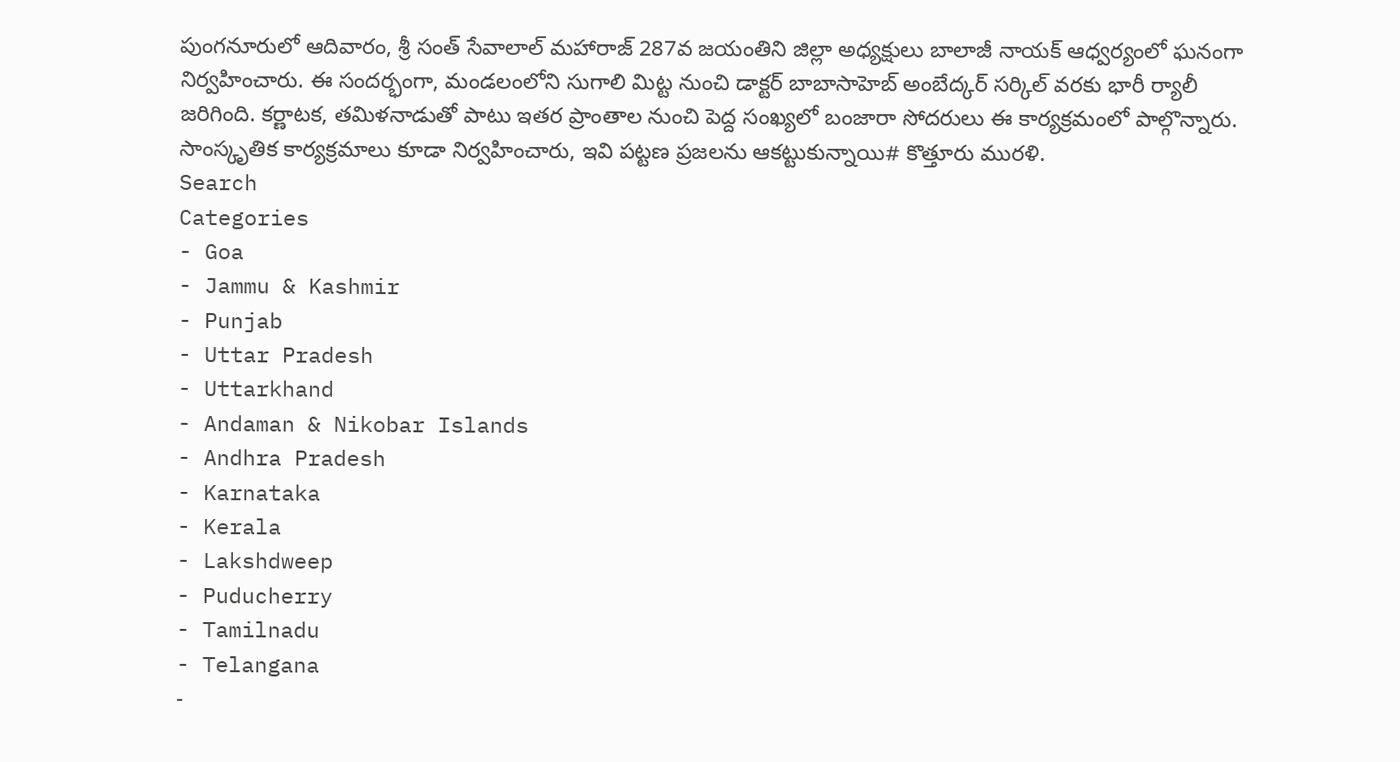పుంగనూరులో ఆదివారం, శ్రీ సంత్ సేవాలాల్ మహారాజ్ 287వ జయంతిని జిల్లా అధ్యక్షులు బాలాజీ నాయక్ ఆధ్వర్యంలో ఘనంగా నిర్వహించారు. ఈ సందర్భంగా, మండలంలోని సుగాలి మిట్ట నుంచి డాక్టర్ బాబాసాహెబ్ అంబేద్కర్ సర్కిల్ వరకు భారీ ర్యాలీ జరిగింది. కర్ణాటక, తమిళనాడుతో పాటు ఇతర ప్రాంతాల నుంచి పెద్ద సంఖ్యలో బంజారా సోదరులు ఈ కార్యక్రమంలో పాల్గొన్నారు. సాంస్కృతిక కార్యక్రమాలు కూడా నిర్వహించారు, ఇవి పట్టణ ప్రజలను ఆకట్టుకున్నాయి# కొత్తూరు మురళి.
Search
Categories
- Goa
- Jammu & Kashmir
- Punjab
- Uttar Pradesh
- Uttarkhand
- Andaman & Nikobar Islands
- Andhra Pradesh
- Karnataka
- Kerala
- Lakshdweep
- Puducherry
- Tamilnadu
- Telangana
-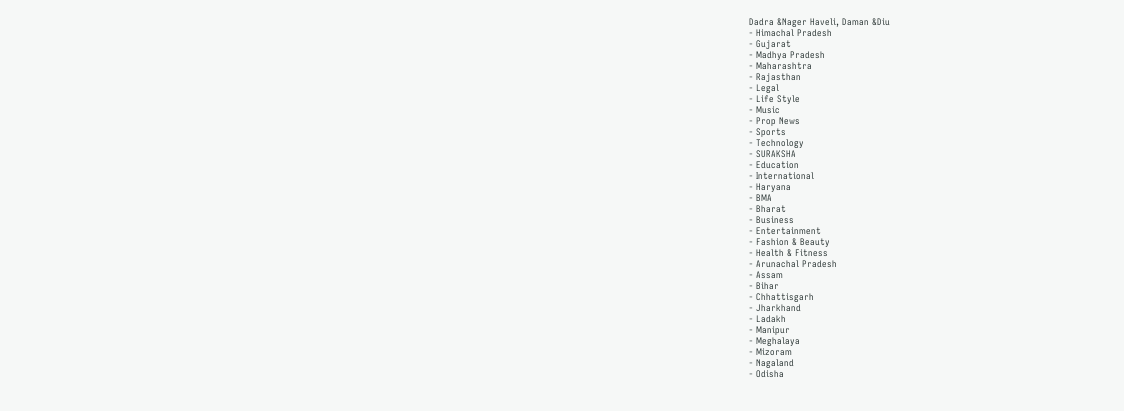Dadra &Nager Haveli, Daman &Diu
- Himachal Pradesh
- Gujarat
- Madhya Pradesh
- Maharashtra
- Rajasthan
- Legal
- Life Style
- Music
- Prop News
- Sports
- Technology
- SURAKSHA
- Education
- International
- Haryana
- BMA
- Bharat
- Business
- Entertainment
- Fashion & Beauty
- Health & Fitness
- Arunachal Pradesh
- Assam
- Bihar
- Chhattisgarh
- Jharkhand
- Ladakh
- Manipur
- Meghalaya
- Mizoram
- Nagaland
- Odisha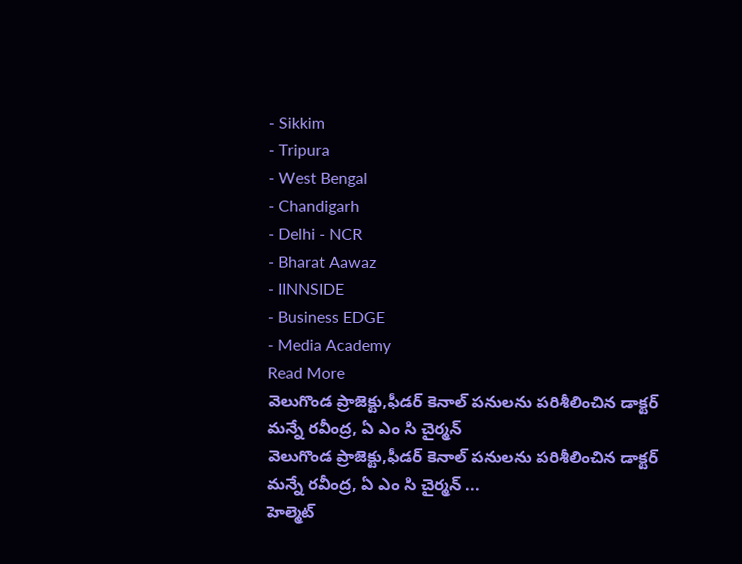- Sikkim
- Tripura
- West Bengal
- Chandigarh
- Delhi - NCR
- Bharat Aawaz
- IINNSIDE
- Business EDGE
- Media Academy
Read More
వెలుగొండ ప్రాజెక్టు,ఫీడర్ కెనాల్ పనులను పరిశీలించిన డాక్టర్ మన్నే రవీంద్ర, ఏ ఎం సి చైర్మన్
వెలుగొండ ప్రాజెక్టు,ఫీడర్ కెనాల్ పనులను పరిశీలించిన డాక్టర్ మన్నే రవీంద్ర, ఏ ఎం సి చైర్మన్ ...
హెల్మెట్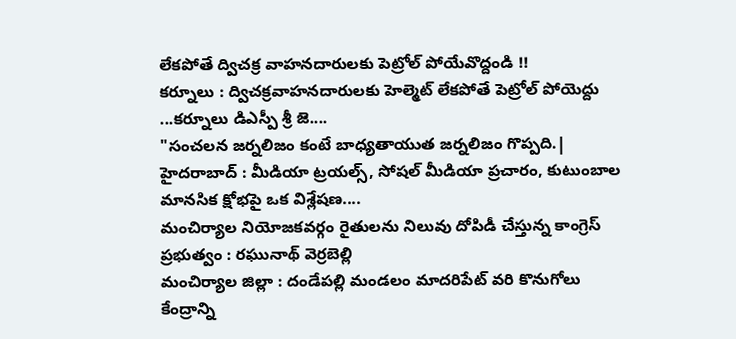లేకపోతే ద్విచక్ర వాహనదారులకు పెట్రోల్ పోయేవొద్దండి !!
కర్నూలు : ద్విచక్రవాహనదారులకు హెల్మెట్ లేకపోతే పెట్రోల్ పోయెద్దు ...కర్నూలు డిఎస్పీ శ్రీ జె....
"సంచలన జర్నలిజం కంటే బాధ్యతాయుత జర్నలిజం గొప్పది.|
హైదరాబాద్ : మీడియా ట్రయల్స్, సోషల్ మీడియా ప్రచారం, కుటుంబాల మానసిక క్షోభపై ఒక విశ్లేషణ....
మంచిర్యాల నియోజకవర్గం రైతులను నిలువు దోపిడీ చేస్తున్న కాంగ్రెస్ ప్రభుత్వం : రఘునాథ్ వెర్రబెల్లి
మంచిర్యాల జిల్లా : దండేపల్లి మండలం మాదరిపేట్ వరి కొనుగోలు కేంద్రాన్ని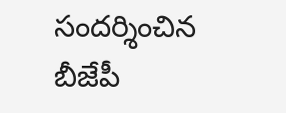సందర్శించిన బీజేపీ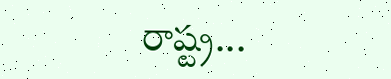రాష్ట్ర...